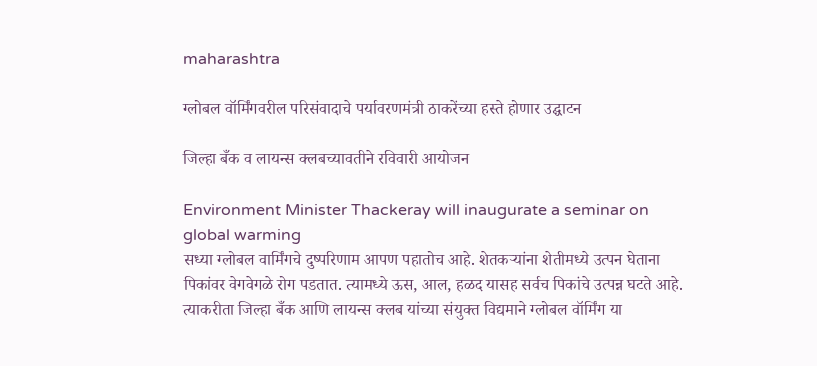maharashtra

ग्लोबल वॉर्मिंगवरील परिसंवादाचे पर्यावरणमंत्री ठाकरेंच्या हस्ते होणार उद्घाटन

जिल्हा बँक व लायन्स क्लबच्यावतीने रविवारी आयोजन

Environment Minister Thackeray will inaugurate a seminar on global warming
सध्या ग्लोबल वार्मिंगचे दुष्परिणाम आपण पहातोच आहे. शेतकऱ्यांना शेतीमध्ये उत्पन घेताना पिकांवर वेगवेगळे रोग पडतात. त्यामध्ये ऊस, आल, हळद यासह सर्वच पिकांचे उत्पन्न घटते आहे. त्याकरीता जिल्हा बँक आणि लायन्स क्लब यांच्या संयुक्त विद्यमाने ग्लोबल वॉर्मिंग या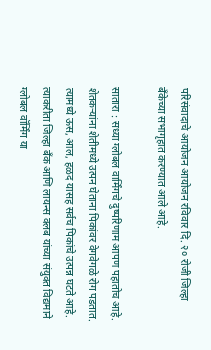परिसंवादाचे आयोजन आयोजन रविवार दि. २० रोजी जिल्हा बँकेच्या सभागृहात करण्यात आले आहे.

सातारा : सध्या ग्लोबल वार्मिंगचे दुष्परिणाम आपण पहातोच आहे. शेतकऱ्यांना शेतीमध्ये उत्पन घेताना पिकांवर वेगवेगळे रोग पडतात. त्यामध्ये ऊस, आल, हळद यासह सर्वच पिकांचे उत्पन्न घटते आहे. त्याकरीता जिल्हा बँक आणि लायन्स क्लब यांच्या संयुक्त विद्यमाने ग्लोबल वॉर्मिंग या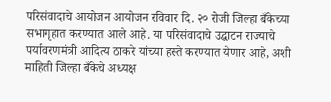परिसंवादाचे आयोजन आयोजन रविवार दि. २० रोजी जिल्हा बँकेच्या सभागृहात करण्यात आले आहे. या परिसंवादाचे उद्घाटन राज्याचे पर्यावरणमंत्री आदित्य ठाकरे यांच्या हस्ते करण्यात येणार आहे, अशी माहिती जिल्हा बँकेचे अध्यक्ष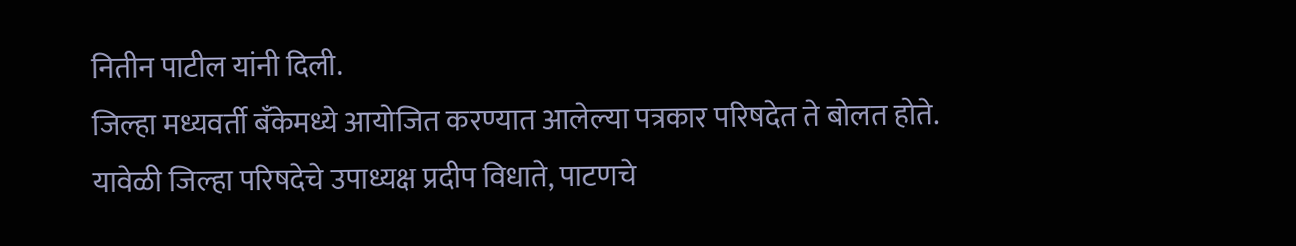नितीन पाटील यांनी दिली.
जिल्हा मध्यवर्ती बँकेमध्ये आयोजित करण्यात आलेल्या पत्रकार परिषदेत ते बोलत होते. यावेळी जिल्हा परिषदेचे उपाध्यक्ष प्रदीप विधाते, पाटणचे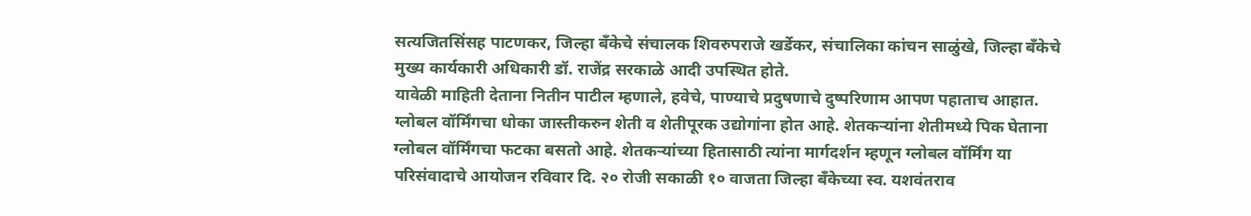सत्यजितसिंसह पाटणकर, जिल्हा बँकेचे संचालक शिवरुपराजे खर्डेकर, संचालिका कांचन साळुंखे, जिल्हा बँकेचे मुख्य कार्यकारी अधिकारी डॉ. राजेंद्र सरकाळे आदी उपस्थित होते.
यावेळी माहिती देताना नितीन पाटील म्हणाले, हवेचे, पाण्याचे प्रदुषणाचे दुष्परिणाम आपण पहाताच आहात. ग्लोबल वॉर्मिंगचा धोका जास्तीकरुन शेती व शेतीपूरक उद्योगांना होत आहे. शेतकऱ्यांना शेतीमध्ये पिक घेताना ग्लोबल वॉर्मिंगचा फटका बसतो आहे. शेतकऱ्यांच्या हितासाठी त्यांना मार्गदर्शन म्हणून ग्लोबल वॉर्मिंग या परिसंवादाचे आयोजन रविवार दि. २० रोजी सकाळी १० वाजता जिल्हा बँकेच्या स्व. यशवंतराव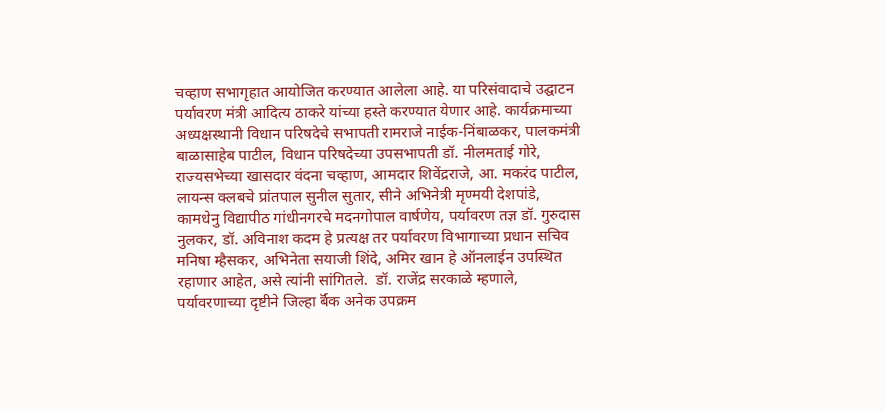चव्हाण सभागृहात आयोजित करण्यात आलेला आहे. या परिसंवादाचे उद्घाटन पर्यावरण मंत्री आदित्य ठाकरे यांच्या हस्ते करण्यात येणार आहे. कार्यक्रमाच्या अध्यक्षस्थानी विधान परिषदेचे सभापती रामराजे नाईक-निंबाळकर, पालकमंत्री बाळासाहेब पाटील, विधान परिषदेच्या उपसभापती डॉ. नीलमताई गोरे, राज्यसभेच्या खासदार वंदना चव्हाण, आमदार शिवेंद्रराजे, आ. मकरंद पाटील, लायन्स क्लबचे प्रांतपाल सुनील सुतार, सीने अभिनेत्री मृण्मयी देशपांडे, कामधेनु विद्यापीठ गांधीनगरचे मदनगोपाल वार्षणेय, पर्यावरण तज्ञ डॉ. गुरुदास नुलकर, डॉ. अविनाश कदम हे प्रत्यक्ष तर पर्यावरण विभागाच्या प्रधान सचिव मनिषा म्हैसकर, अभिनेता सयाजी शिंदे, अमिर खान हे ऑनलाईन उपस्थित रहाणार आहेत, असे त्यांनी सांगितले.  डॉ. राजेंद्र सरकाळे म्हणाले, पर्यावरणाच्या दृष्टीने जिल्हा र्बॅक अनेक उपक्रम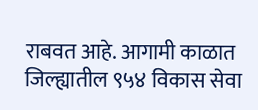राबवत आहे. आगामी काळात जिल्ह्यातील ९५४ विकास सेवा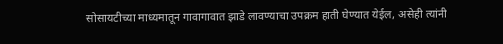सोसायटीच्या माध्यमातून गावागावात झाडे लावण्याचा उपक्रम हाती घेण्यात येईल, असेही त्यांनी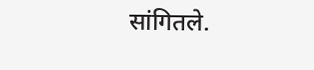सांगितले.